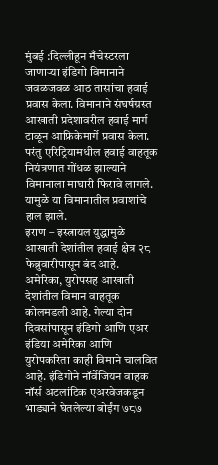मुंबई :दिल्लीहून मँचेस्टरला जाणाऱ्या इंडिगो विमानाने जवळजवळ आठ तासांचा हवाई प्रवास केला. विमानाने संघर्षग्रस्त आखाती प्रदेशावरील हवाई मार्ग टाळून आफ्रिकेमार्गे प्रवास केला. परंतु एरिट्रियामधील हवाई वाहतूक नियंत्रणात गोंधळ झाल्याने विमानाला माघारी फिरावे लागले. यामुळे या विमानातील प्रवाशांचे हाल झाले.
इराण – इस्त्रायल युद्धामुळे आखाती देशांतील हवाई क्षेत्र २८ फेब्रुवारीपासून बंद आहे. अमेरिका, युरोपसह आखाती देशांतील विमान वाहतूक कोलमडली आहे. गेल्या दोन दिवसांपासून इंडिगो आणि एअर इंडिया अमेरिका आणि युरोपकरिता काही विमाने चालवित आहे. इंडिगोने नॉर्वेजियन वाहक नॉर्स अटलांटिक एअरवेजकडून भाड्याने घेतलेल्या बोईंग ७८७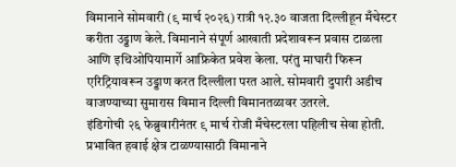विमानाने सोमवारी (९ मार्च २०२६) रात्री १२.३० वाजता दिल्लीहून मँचेस्टर करीता उड्डाण केले. विमानाने संपूर्ण आखाती प्रदेशावरून प्रवास टाळला आणि इथिओपियामार्गे आफ्रिकेत प्रवेश केला. परंतु माघारी फिरून एरिट्रियावरून उड्डाण करत दिल्लीला परत आले. सोमवारी दुपारी अडीच वाजण्याच्या सुमारास विमान दिल्ली विमानतळावर उतरले.
इंडिगोची २६ फेब्रुवारीनंतर ९ मार्च रोजी मँचेस्टरला पहिलीच सेवा होती. प्रभावित हवाई क्षेत्र टाळण्यासाठी विमानाने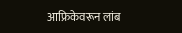आफ्रिकेवरून लांब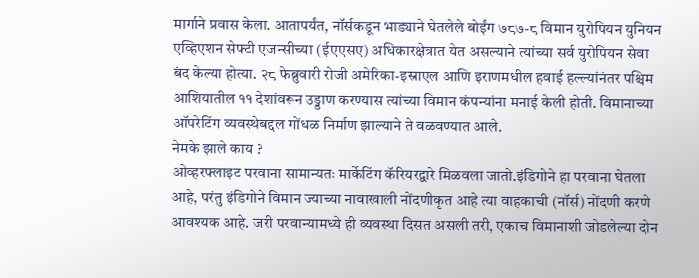मार्गाने प्रवास केला. आतापर्यंत, नॉर्सकडून भाड्याने घेतलेले बोईंग ७८७-८ विमान युरोपियन युनियन एव्हिएशन सेफ्टी एजन्सीच्या (ईएएसए) अधिकारक्षेत्रात येत असल्याने त्यांच्या सर्व युरोपियन सेवा बंद केल्या होत्या. २८ फेब्रुवारी रोजी अमेरिका-इस्राएल आणि इराणमधील हवाई हल्ल्यांनंतर पश्चिम आशियातील ११ देशांवरून उड्डाण करण्यास त्यांच्या विमान कंपन्यांना मनाई केली होती. विमानाच्या ऑपरेटिंग व्यवस्थेबद्दल गोंधळ निर्माण झाल्याने ते वळवण्यात आले.
नेमके झाले काय ?
ओव्हरफ्लाइट परवाना सामान्यतः मार्केटिंग कॅरियरद्वारे मिळवला जातो.इंडिगोने हा परवाना घेतला आहे, परंतु इंडिगोने विमान ज्याच्या नावाखाली नोंदणीकृत आहे त्या वाहकाची (नॉर्स) नोंदणी करणे आवश्यक आहे. जरी परवान्यामध्ये ही व्यवस्था दिसत असली तरी, एकाच विमानाशी जोडलेल्या दोन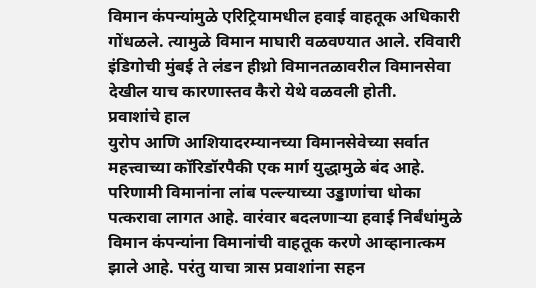विमान कंपन्यांमुळे एरिट्रियामधील हवाई वाहतूक अधिकारी गोंधळले. त्यामुळे विमान माघारी वळवण्यात आले. रविवारी इंडिगोची मुंबई ते लंडन हीथ्रो विमानतळावरील विमानसेवा देखील याच कारणास्तव कैरो येथे वळवली होती.
प्रवाशांचे हाल
युरोप आणि आशियादरम्यानच्या विमानसेवेच्या सर्वात महत्त्वाच्या कॉरिडॉरपैकी एक मार्ग युद्धामुळे बंद आहे. परिणामी विमानांना लांब पल्ल्याच्या उड्डाणांचा धोका पत्करावा लागत आहे. वारंवार बदलणाऱ्या हवाई निर्बंधांमुळे विमान कंपन्यांना विमानांची वाहतूक करणे आव्हानात्कम झाले आहे. परंतु याचा त्रास प्रवाशांना सहन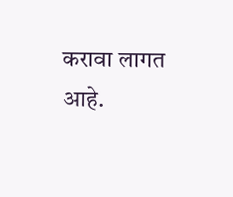करावा लागत आहे.